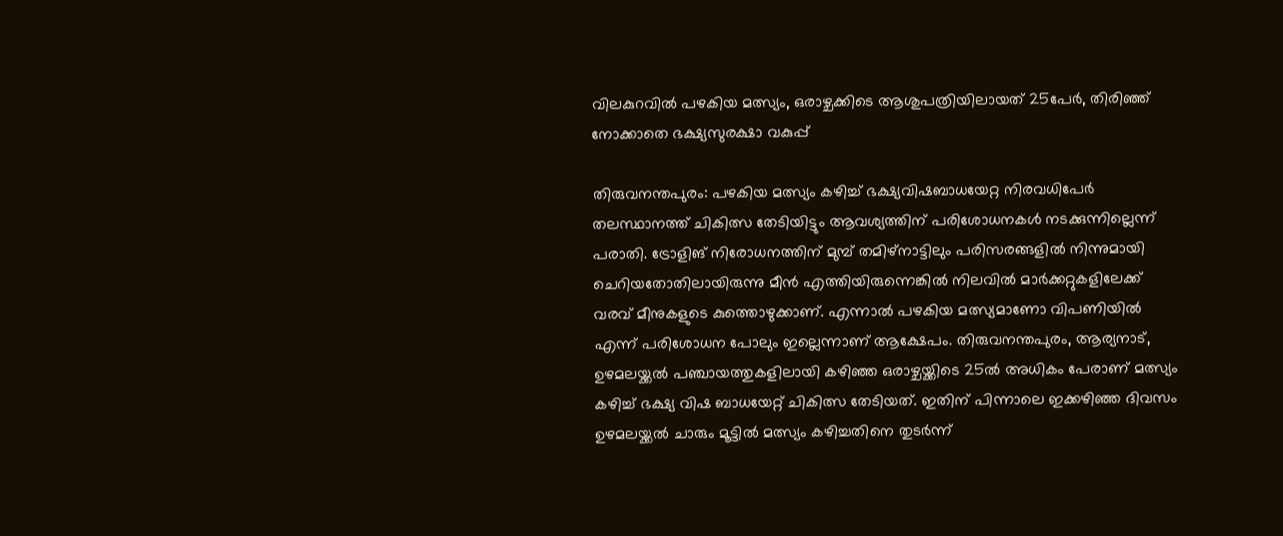വിലകുറവിൽ പഴകിയ മത്സ്യം, ഒരാഴ്ചക്കിടെ ആശുപത്രിയിലായത് 25പേർ, തിരിഞ്ഞ് നോക്കാതെ ഭക്ഷ്യസുരക്ഷാ വകുപ്പ്

തിരുവനന്തപുരം: പഴകിയ മത്സ്യം കഴിച്ച് ഭക്ഷ്യവിഷബാധയേറ്റ നിരവധിപേർ തലസ്ഥാനത്ത് ചികിത്സ തേടിയിട്ടും ആവശ്യത്തിന് പരിശോധനകൾ നടക്കുന്നില്ലെന്ന് പരാതി. ട്രോളിങ് നിരോധനത്തിന് മുമ്പ് തമിഴ്നാട്ടിലും പരിസരങ്ങളിൽ നിന്നുമായി ചെറിയതോതിലായിരുന്നു മീൻ എത്തിയിരുന്നെങ്കിൽ നിലവിൽ മാർക്കറ്റുകളിലേക്ക് വരവ് മീനുകളുടെ കുത്തൊഴുക്കാണ്. എന്നാൽ പഴകിയ മത്സ്യമാണോ വിപണിയിൽ എന്ന് പരിശോധന പോലും ഇല്ലെന്നാണ് ആക്ഷേപം. തിരുവനന്തപുരം, ആര്യനാട്, ഉഴമലയ്ക്കൽ പഞ്ചായത്തുകളിലായി കഴിഞ്ഞ ഒരാഴ്ചയ്ക്കിടെ 25ൽ അധികം പേരാണ് മത്സ്യം കഴിച്ച് ഭക്ഷ്യ വിഷ ബാധയേറ്റ് ചികിത്സ തേടിയത്. ഇതിന് പിന്നാലെ ഇക്കഴിഞ്ഞ ദിവസം ഉഴമലയ്ക്കൽ ചാരും മൂട്ടിൽ മത്സ്യം കഴിച്ചതിനെ തുടർന്ന്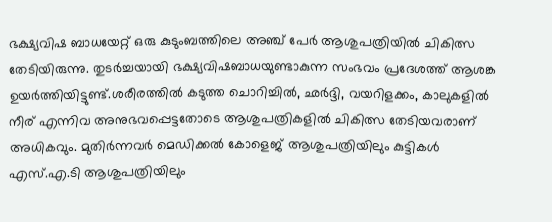ഭക്ഷ്യവിഷ ബാധയേറ്റ് ഒരു കുടുംബത്തിലെ അഞ്ച് പേർ ആശുപത്രിയിൽ ചികിത്സ തേടിയിരുന്നു. തുടർച്ചയായി ഭക്ഷ്യവിഷബാധയുണ്ടാകുന്ന സംഭവം പ്രദേശത്ത് ആശങ്ക ഉയർത്തിയിട്ടുണ്ട്.ശരീരത്തിൽ കടുത്ത ചൊറിച്ചിൽ, ഛർദ്ദി, വയറിളക്കം, കാലുകളിൽ നീര് എന്നിവ അനുഭവപ്പെട്ടതോടെ ആശുപത്രികളിൽ ചികിത്സ തേടിയവരാണ് അധികവും. മുതിർന്നവർ മെഡിക്കൽ കോളെജ് ആശുപത്രിയിലും കുട്ടികൾ എസ്.എ.ടി ആശുപത്രിയിലും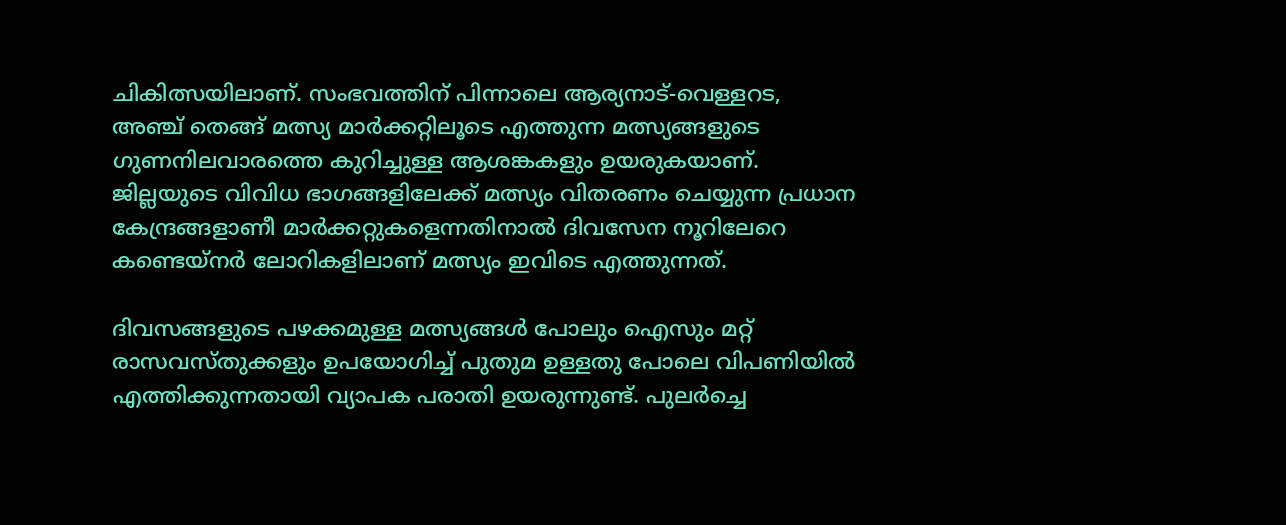ചികിത്സയിലാണ്. സംഭവത്തിന് പിന്നാലെ ആര്യനാട്-വെള്ളറട, അഞ്ച് തെങ്ങ് മത്സ്യ മാർക്കറ്റിലൂടെ എത്തുന്ന മത്സ്യങ്ങളുടെ ഗുണനിലവാരത്തെ കുറിച്ചുള്ള ആശങ്കകളും ഉയരുകയാണ്. ജില്ലയുടെ വിവിധ ഭാഗങ്ങളിലേക്ക് മത്സ്യം വിതരണം ചെയ്യുന്ന പ്രധാന കേന്ദ്രങ്ങളാണീ മാർക്കറ്റുകളെന്നതിനാൽ ദിവസേന നൂറിലേറെ കണ്ടെയ്നർ ലോറികളിലാണ് മത്സ്യം ഇവിടെ എത്തുന്നത്.

ദിവസങ്ങളുടെ പഴക്കമുള്ള മത്സ്യങ്ങൾ പോലും ഐസും മറ്റ് രാസവസ്തുക്കളും ഉപയോഗിച്ച് പുതുമ ഉള്ളതു പോലെ വിപണിയിൽ എത്തിക്കുന്നതായി വ്യാപക പരാതി ഉയരുന്നുണ്ട്. പുലര്‍ച്ചെ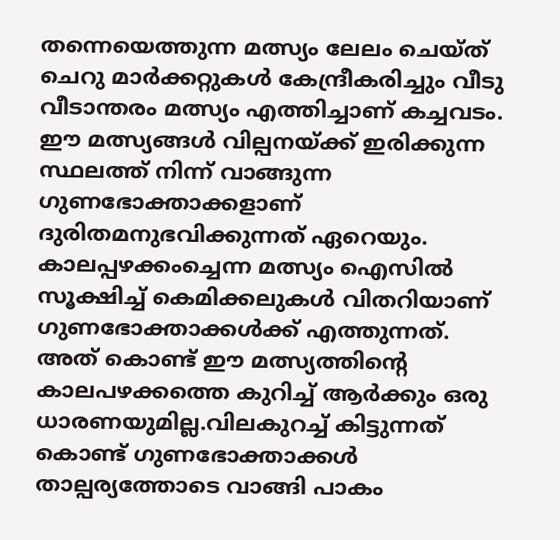തന്നെയെത്തുന്ന മത്സ്യം ലേലം ചെയ്ത് ചെറു മാര്‍ക്കറ്റുകള്‍ കേന്ദ്രീകരിച്ചും വീടു വീടാന്തരം മത്സ്യം എത്തിച്ചാണ് കച്ചവടം. ഈ മത്സ്യങ്ങള്‍ വില്പനയ്ക്ക് ഇരിക്കുന്ന സ്ഥലത്ത് നിന്ന് വാങ്ങുന്ന ഗുണഭോക്താക്കളാണ് ദുരിതമനുഭവിക്കുന്നത് ഏറെയും. കാലപ്പഴക്കംച്ചെന്ന മത്സ്യം ഐസില്‍ സൂക്ഷിച്ച് കെമിക്കലുകള്‍ വിതറിയാണ് ഗുണഭോക്താക്കള്‍ക്ക് എത്തുന്നത്. അത് കൊണ്ട് ഈ മത്സ്യത്തിന്‍റെ കാലപഴക്കത്തെ കുറിച്ച് ആര്‍ക്കും ഒരു ധാരണയുമില്ല.വിലകുറച്ച് കിട്ടുന്നത് കൊണ്ട് ഗുണഭോക്താക്കള്‍ താല്പര്യത്തോടെ വാങ്ങി പാകം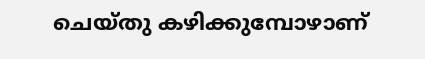ചെയ്തു കഴിക്കുമ്പോഴാണ്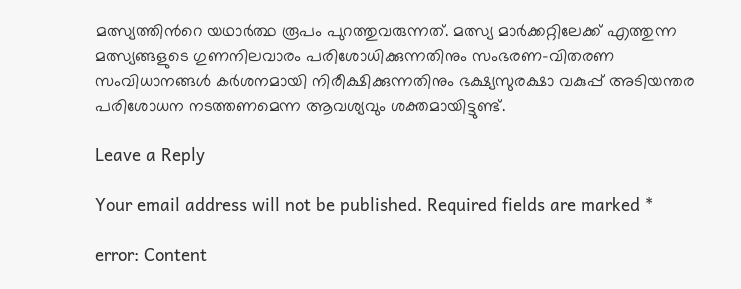മത്സ്യത്തിന്‍റെ യഥാര്‍ത്ഥ രൂപം പുറത്തുവരുന്നത്. മത്സ്യ മാർക്കറ്റിലേക്ക് എത്തുന്ന മത്സ്യങ്ങളുടെ ഗുണനിലവാരം പരിശോധിക്കുന്നതിനും സംഭരണ-വിതരണ സംവിധാനങ്ങൾ കർശനമായി നിരീക്ഷിക്കുന്നതിനും ഭക്ഷ്യസുരക്ഷാ വകുപ്പ് അടിയന്തര പരിശോധന നടത്തണമെന്ന ആവശ്യവും ശക്തമായിട്ടുണ്ട്.

Leave a Reply

Your email address will not be published. Required fields are marked *

error: Content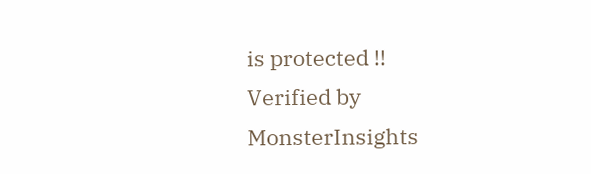is protected !!
Verified by MonsterInsights